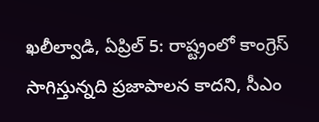ఖలీల్వాడి, ఏప్రిల్ 5: రాష్ట్రంలో కాంగ్రెస్ సాగిస్తున్నది ప్రజాపాలన కాదని, సీఎం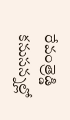రేవంత్రెడ్డి కనుసన్నల్లో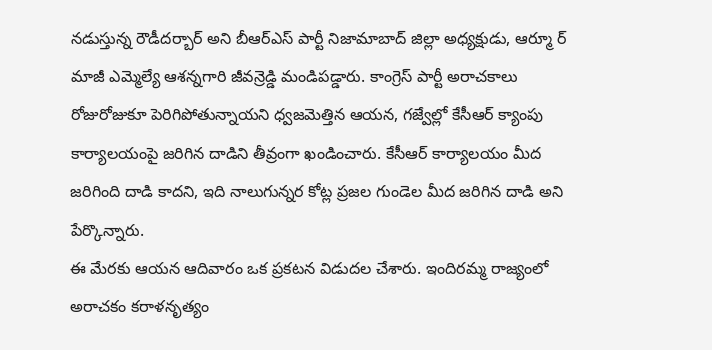నడుస్తున్న రౌడీదర్బార్ అని బీఆర్ఎస్ పార్టీ నిజామాబాద్ జిల్లా అధ్యక్షుడు, ఆర్మూ ర్ మాజీ ఎమ్మెల్యే ఆశన్నగారి జీవన్రెడ్డి మండిపడ్డారు. కాంగ్రెస్ పార్టీ అరాచకాలు రోజురోజుకూ పెరిగిపోతున్నాయని ధ్వజమెత్తిన ఆయన, గజ్వేల్లో కేసీఆర్ క్యాంపు కార్యాలయంపై జరిగిన దాడిని తీవ్రంగా ఖండించారు. కేసీఆర్ కార్యాలయం మీద జరిగింది దాడి కాదని, ఇది నాలుగున్నర కోట్ల ప్రజల గుండెల మీద జరిగిన దాడి అని పేర్కొన్నారు.
ఈ మేరకు ఆయన ఆదివారం ఒక ప్రకటన విడుదల చేశారు. ఇందిరమ్మ రాజ్యంలో అరాచకం కరాళనృత్యం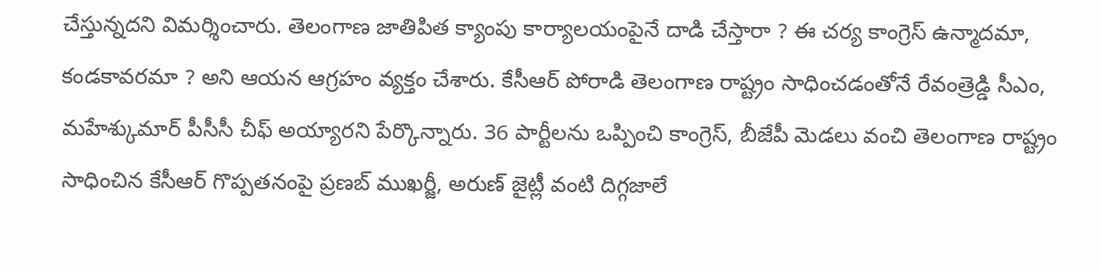చేస్తున్నదని విమర్శించారు. తెలంగాణ జాతిపిత క్యాంపు కార్యాలయంపైనే దాడి చేస్తారా ? ఈ చర్య కాంగ్రెస్ ఉన్మాదమా, కండకావరమా ? అని ఆయన ఆగ్రహం వ్యక్తం చేశారు. కేసీఆర్ పోరాడి తెలంగాణ రాష్ట్రం సాధించడంతోనే రేవంత్రెడ్డి సీఎం, మహేశ్కుమార్ పీసీసీ చీఫ్ అయ్యారని పేర్కొన్నారు. 36 పార్టీలను ఒప్పించి కాంగ్రెస్, బీజేపీ మెడలు వంచి తెలంగాణ రాష్ట్రం సాధించిన కేసీఆర్ గొప్పతనంపై ప్రణబ్ ముఖర్జీ, అరుణ్ జైట్లీ వంటి దిగ్గజాలే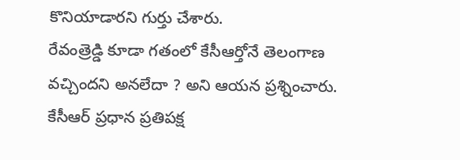కొనియాడారని గుర్తు చేశారు.
రేవంత్రెడ్డి కూడా గతంలో కేసీఆర్తోనే తెలంగాణ వచ్చిందని అనలేదా ? అని ఆయన ప్రశ్నించారు. కేసీఆర్ ప్రధాన ప్రతిపక్ష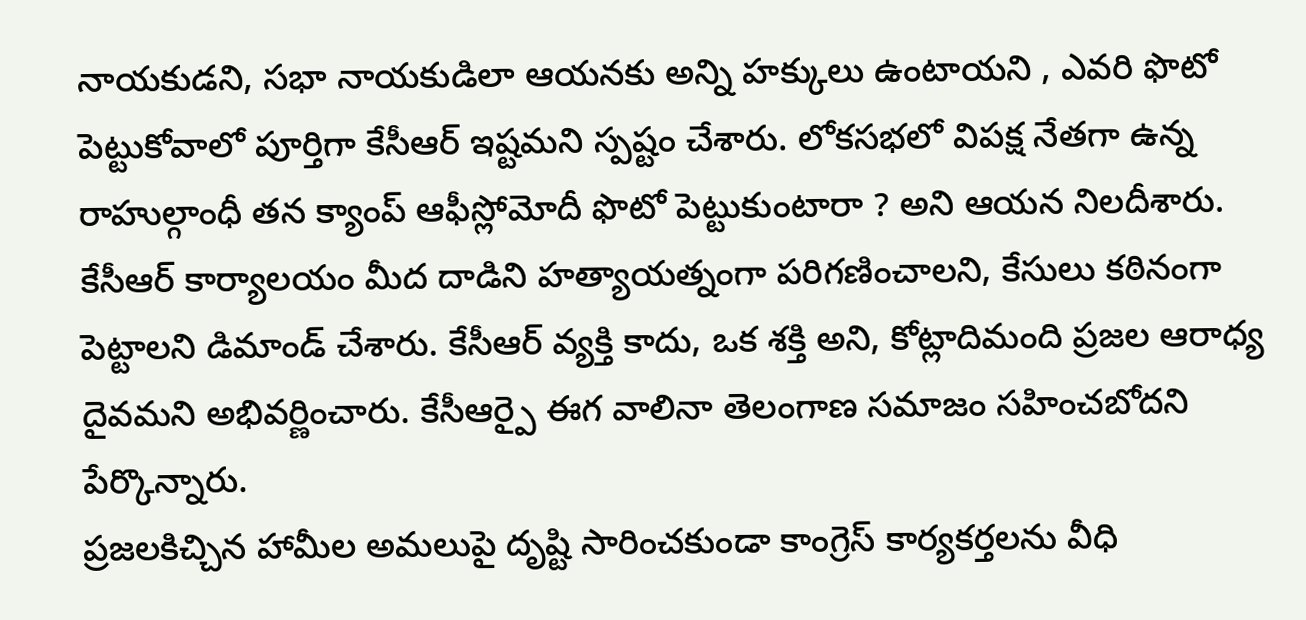నాయకుడని, సభా నాయకుడిలా ఆయనకు అన్ని హక్కులు ఉంటాయని , ఎవరి ఫొటో పెట్టుకోవాలో పూర్తిగా కేసీఆర్ ఇష్టమని స్పష్టం చేశారు. లోకసభలో విపక్ష నేతగా ఉన్న రాహుల్గాంధీ తన క్యాంప్ ఆఫీస్లోమోదీ ఫొటో పెట్టుకుంటారా ? అని ఆయన నిలదీశారు. కేసీఆర్ కార్యాలయం మీద దాడిని హత్యాయత్నంగా పరిగణించాలని, కేసులు కఠినంగా పెట్టాలని డిమాండ్ చేశారు. కేసీఆర్ వ్యక్తి కాదు, ఒక శక్తి అని, కోట్లాదిమంది ప్రజల ఆరాధ్య దైవమని అభివర్ణించారు. కేసీఆర్పై ఈగ వాలినా తెలంగాణ సమాజం సహించబోదని పేర్కొన్నారు.
ప్రజలకిచ్చిన హామీల అమలుపై దృష్టి సారించకుండా కాంగ్రెస్ కార్యకర్తలను వీధి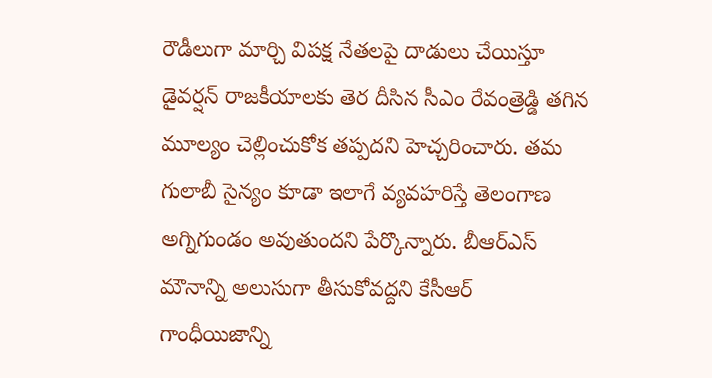రౌడీలుగా మార్చి విపక్ష నేతలపై దాడులు చేయిస్తూ డైవర్షన్ రాజకీయాలకు తెర దీసిన సీఎం రేవంత్రెడ్డి తగిన మూల్యం చెల్లించుకోక తప్పదని హెచ్చరించారు. తమ గులాబీ సైన్యం కూడా ఇలాగే వ్యవహరిస్తే తెలంగాణ అగ్నిగుండం అవుతుందని పేర్కొన్నారు. బీఆర్ఎస్ మౌనాన్ని అలుసుగా తీసుకోవద్దని కేసీఆర్ గాంధీయిజాన్ని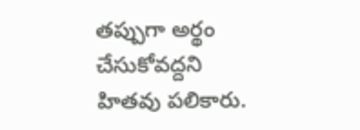తప్పుగా అర్థం చేసుకోవద్దని హితవు పలికారు.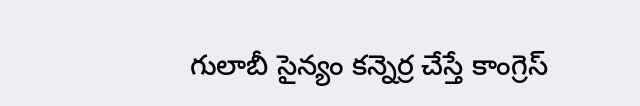గులాబీ సైన్యం కన్నెర్ర చేస్తే కాంగ్రెస్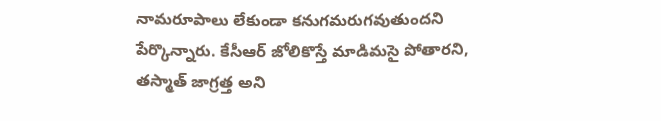నామరూపాలు లేకుండా కనుగమరుగవుతుందని పేర్కొన్నారు. కేసీఆర్ జోలికొస్తే మాడిమసై పోతారని, తస్మాత్ జాగ్రత్త అని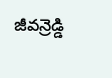జీవన్రెడ్డి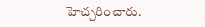హెచ్చరించారు.